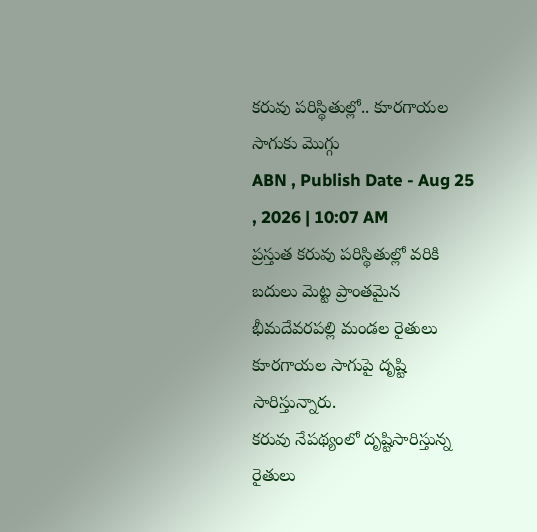కరువు పరిస్థితుల్లో.. కూరగాయల సాగుకు మొగ్గు
ABN , Publish Date - Aug 25 , 2026 | 10:07 AM
ప్రస్తుత కరువు పరిస్థితుల్లో వరికి బదులు మెట్ట ప్రాంతమైన భీమదేవరపల్లి మండల రైతులు కూరగాయల సాగుపై దృష్టి సారిస్తున్నారు.
కరువు నేపథ్యంలో దృష్టిసారిస్తున్న రైతులు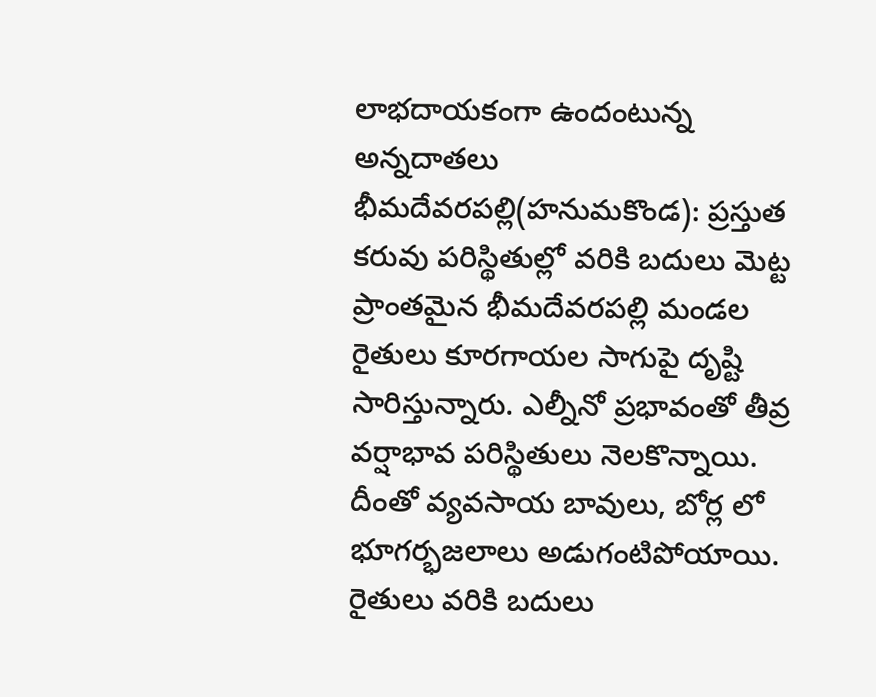లాభదాయకంగా ఉందంటున్న అన్నదాతలు
భీమదేవరపల్లి(హనుమకొండ): ప్రస్తుత కరువు పరిస్థితుల్లో వరికి బదులు మెట్ట ప్రాంతమైన భీమదేవరపల్లి మండల రైతులు కూరగాయల సాగుపై దృష్టి సారిస్తున్నారు. ఎల్నీనో ప్రభావంతో తీవ్ర వర్షాభావ పరిస్థితులు నెలకొన్నాయి. దీంతో వ్యవసాయ బావులు, బోర్ల లో భూగర్భజలాలు అడుగంటిపోయాయి. రైతులు వరికి బదులు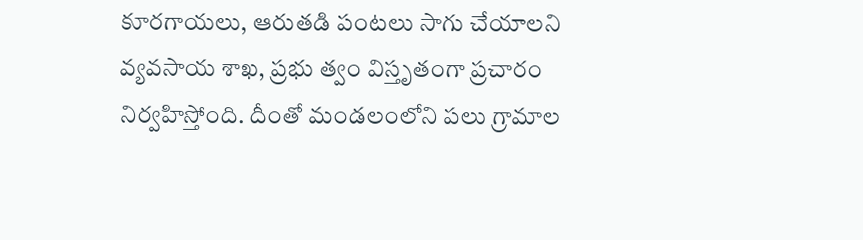కూరగాయలు, ఆరుతడి పంటలు సాగు చేయాలని వ్యవసాయ శాఖ, ప్రభు త్వం విస్తృతంగా ప్రచారం నిర్వహిస్తోంది. దీంతో మండలంలోని పలు గ్రామాల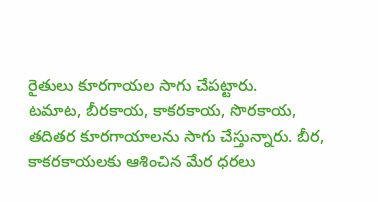రైతులు కూరగాయల సాగు చేపట్టారు.
టమాట, బీరకాయ, కాకరకాయ, సొరకాయ, తదితర కూరగాయాలను సాగు చేస్తున్నారు. బీర, కాకరకాయలకు ఆశించిన మేర ధరలు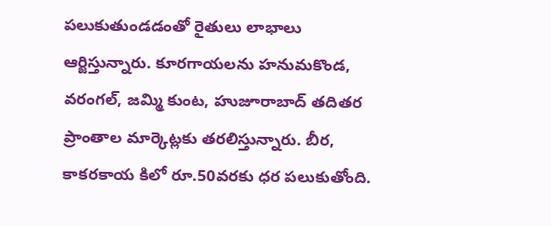పలుకుతుండడంతో రైతులు లాభాలు ఆర్జిస్తున్నారు. కూరగాయలను హనుమకొండ, వరంగల్, జమ్మి కుంట, హుజూరాబాద్ తదితర ప్రాంతాల మార్కెట్లకు తరలిస్తున్నారు. బీర, కాకరకాయ కిలో రూ.50వరకు ధర పలుకుతోంది.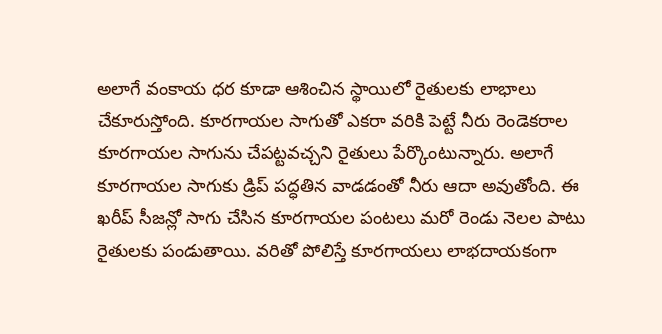అలాగే వంకాయ ధర కూడా ఆశించిన స్థాయిలో రైతులకు లాభాలు చేకూరుస్తోంది. కూరగాయల సాగుతో ఎకరా వరికి పెట్టే నీరు రెండెకరాల కూరగాయల సాగును చేపట్టవచ్చని రైతులు పేర్కొంటున్నారు. అలాగే కూరగాయల సాగుకు డ్రిప్ పద్ధతిన వాడడంతో నీరు ఆదా అవుతోంది. ఈ ఖరీప్ సీజన్లో సాగు చేసిన కూరగాయల పంటలు మరో రెండు నెలల పాటు రైతులకు పండుతాయి. వరితో పోలిస్తే కూరగాయలు లాభదాయకంగా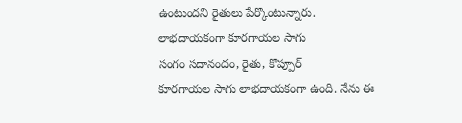ఉంటుందని రైతులు పేర్కొంటున్నారు.
లాభదాయకంగా కూరగాయల సాగు
సంగం సదానందం, రైతు, కొప్పూర్
కూరగాయల సాగు లాభదాయకంగా ఉంది. నేను ఈ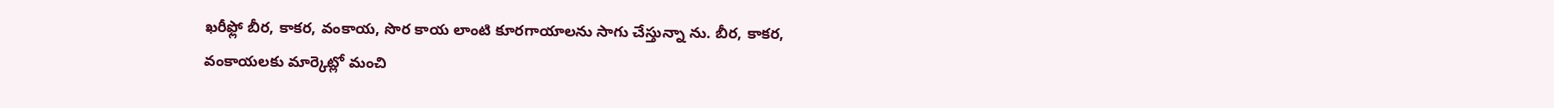ఖరీఫ్లో బీర, కాకర, వంకాయ, సొర కాయ లాంటి కూరగాయాలను సాగు చేస్తున్నా ను. బీర, కాకర, వంకాయలకు మార్కెట్లో మంచి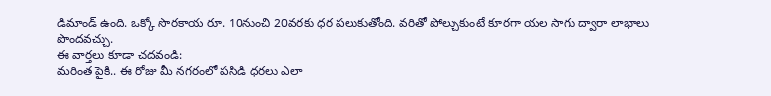డిమాండ్ ఉంది. ఒక్కో సొరకాయ రూ. 10నుంచి 20వరకు ధర పలుకుతోంది. వరితో పోల్చుకుంటే కూరగా యల సాగు ద్వారా లాభాలు పొందవచ్చు.
ఈ వార్తలు కూడా చదవండి:
మరింత పైకి.. ఈ రోజు మీ నగరంలో పసిడి ధరలు ఎలా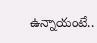ఉన్నాయంటే..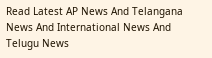Read Latest AP News And Telangana News And International News And Telugu News